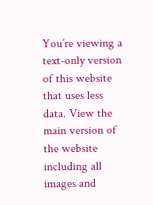You’re viewing a text-only version of this website that uses less data. View the main version of the website including all images and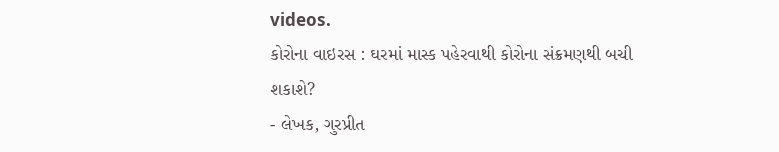videos.
કોરોના વાઇરસ : ઘરમાં માસ્ક પહેરવાથી કોરોના સંક્રમણથી બચી શકાશે?
- લેખક, ગુરપ્રીત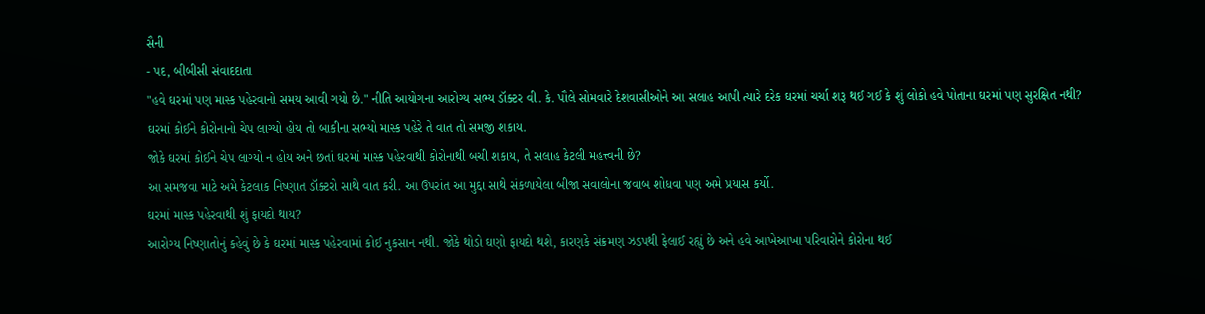સૈની
- પદ, બીબીસી સંવાદદાતા
"હવે ઘરમાં પણ માસ્ક પહેરવાનો સમય આવી ગયો છે." નીતિ આયોગના આરોગ્ય સભ્ય ડૉક્ટર વી. કે. પૌલે સોમવારે દેશવાસીઓને આ સલાહ આપી ત્યારે દરેક ઘરમાં ચર્ચા શરૂ થઈ ગઈ કે શું લોકો હવે પોતાના ઘરમાં પણ સુરક્ષિત નથી?
ઘરમાં કોઈને કોરોનાનો ચેપ લાગ્યો હોય તો બાકીના સભ્યો માસ્ક પહેરે તે વાત તો સમજી શકાય.
જોકે ઘરમાં કોઈને ચેપ લાગ્યો ન હોય અને છતાં ઘરમાં માસ્ક પહેરવાથી કોરોનાથી બચી શકાય, તે સલાહ કેટલી મહત્ત્વની છે?
આ સમજવા માટે અમે કેટલાક નિષ્ણાત ડૉક્ટરો સાથે વાત કરી. આ ઉપરાંત આ મુદ્દા સાથે સંકળાયેલા બીજા સવાલોના જવાબ શોધવા પણ અમે પ્રયાસ કર્યો.
ઘરમાં માસ્ક પહેરવાથી શું ફાયદો થાય?
આરોગ્ય નિષ્ણાતોનું કહેવું છે કે ઘરમાં માસ્ક પહેરવામાં કોઈ નુકસાન નથી. જોકે થોડો ઘણો ફાયદો થશે, કારણકે સંક્રમણ ઝડપથી ફેલાઈ રહ્યું છે અને હવે આખેઆખા પરિવારોને કોરોના થઈ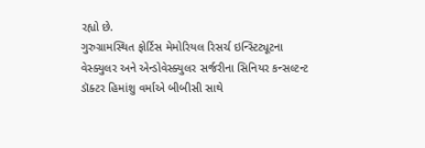રહ્યો છે.
ગુરુગ્રામસ્થિત ફોર્ટિસ મેમોરિયલ રિસર્ચ ઇન્સ્ટિટ્યૂટના વેસ્ક્યુલર અને એન્ડોવેસ્ક્યુલર સર્જરીના સિનિયર કન્સલ્ટન્ટ ડૉક્ટર હિમાંશુ વર્માએ બીબીસી સાથે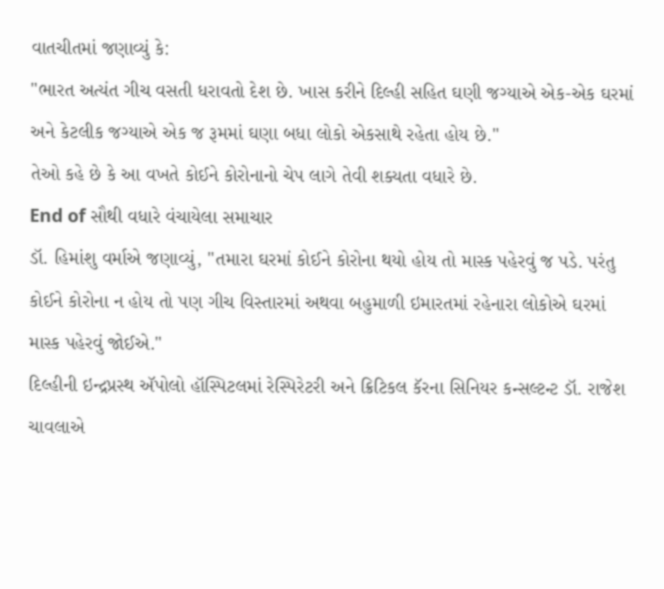વાતચીતમાં જણાવ્યું કે:
"ભારત અત્યંત ગીચ વસતી ધરાવતો દેશ છે. ખાસ કરીને દિલ્હી સહિત ઘણી જગ્યાએ એક-એક ઘરમાં અને કેટલીક જગ્યાએ એક જ રૂમમાં ઘણા બધા લોકો એકસાથે રહેતા હોય છે."
તેઓ કહે છે કે આ વખતે કોઈને કોરોનાનો ચેપ લાગે તેવી શક્યતા વધારે છે.
End of સૌથી વધારે વંચાયેલા સમાચાર
ડૉ. હિમાંશુ વર્માએ જણાવ્યું, "તમારા ઘરમાં કોઈને કોરોના થયો હોય તો માસ્ક પહેરવું જ પડે. પરંતુ કોઈને કોરોના ન હોય તો પણ ગીચ વિસ્તારમાં અથવા બહુમાળી ઇમારતમાં રહેનારા લોકોએ ઘરમાં માસ્ક પહેરવું જોઈએ."
દિલ્હીની ઇન્દ્રપ્રસ્થ ઍપોલો હૉસ્પિટલમાં રેસ્પિરેટરી અને ક્રિટિકલ કૅરના સિનિયર કન્સલ્ટન્ટ ડૉ. રાજેશ ચાવલાએ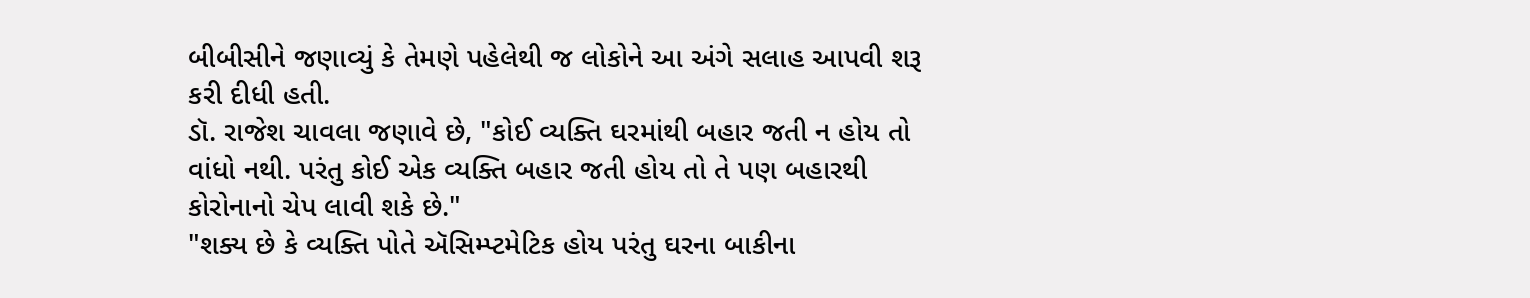બીબીસીને જણાવ્યું કે તેમણે પહેલેથી જ લોકોને આ અંગે સલાહ આપવી શરૂ કરી દીધી હતી.
ડૉ. રાજેશ ચાવલા જણાવે છે, "કોઈ વ્યક્તિ ઘરમાંથી બહાર જતી ન હોય તો વાંધો નથી. પરંતુ કોઈ એક વ્યક્તિ બહાર જતી હોય તો તે પણ બહારથી કોરોનાનો ચેપ લાવી શકે છે."
"શક્ય છે કે વ્યક્તિ પોતે ઍસિમ્પ્ટમેટિક હોય પરંતુ ઘરના બાકીના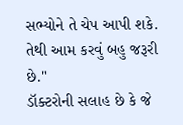સભ્યોને તે ચેપ આપી શકે. તેથી આમ કરવું બહુ જરૂરી છે."
ડૉક્ટરોની સલાહ છે કે જે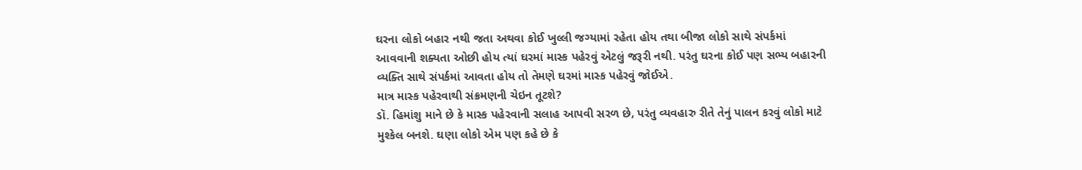ઘરના લોકો બહાર નથી જતા અથવા કોઈ ખુલ્લી જગ્યામાં રહેતા હોય તથા બીજા લોકો સાથે સંપર્કમાં આવવાની શક્યતા ઓછી હોય ત્યાં ઘરમાં માસ્ક પહેરવું એટલું જરૂરી નથી. પરંતુ ઘરના કોઈ પણ સભ્ય બહારની વ્યક્તિ સાથે સંપર્કમાં આવતા હોય તો તેમણે ઘરમાં માસ્ક પહેરવું જોઈએ.
માત્ર માસ્ક પહેરવાથી સંક્રમણની ચેઇન તૂટશે?
ડૉ. હિમાંશુ માને છે કે માસ્ક પહેરવાની સલાહ આપવી સરળ છે, પરંતુ વ્યવહારુ રીતે તેનું પાલન કરવું લોકો માટે મુશ્કેલ બનશે. ઘણા લોકો એમ પણ કહે છે કે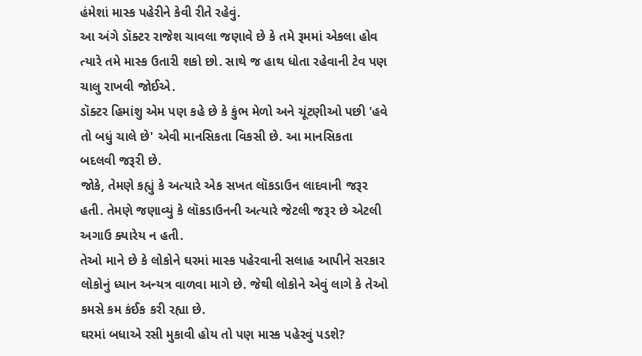હંમેશાં માસ્ક પહેરીને કેવી રીતે રહેવું.
આ અંગે ડૉક્ટર રાજેશ ચાવલા જણાવે છે કે તમે રૂમમાં એકલા હોવ ત્યારે તમે માસ્ક ઉતારી શકો છો. સાથે જ હાથ ધોતા રહેવાની ટેવ પણ ચાલુ રાખવી જોઈએ.
ડૉક્ટર હિમાંશુ એમ પણ કહે છે કે કુંભ મેળો અને ચૂંટણીઓ પછી 'હવે તો બધું ચાલે છે' એવી માનસિકતા વિકસી છે. આ માનસિકતા બદલવી જરૂરી છે.
જોકે, તેમણે કહ્યું કે અત્યારે એક સખત લૉકડાઉન લાદવાની જરૂર હતી. તેમણે જણાવ્યું કે લૉકડાઉનની અત્યારે જેટલી જરૂર છે એટલી અગાઉ ક્યારેય ન હતી.
તેઓ માને છે કે લોકોને ઘરમાં માસ્ક પહેરવાની સલાહ આપીને સરકાર લોકોનું ધ્યાન અન્યત્ર વાળવા માગે છે. જેથી લોકોને એવું લાગે કે તેઓ કમસે કમ કંઈક કરી રહ્યા છે.
ઘરમાં બધાએ રસી મુકાવી હોય તો પણ માસ્ક પહેરવું પડશે?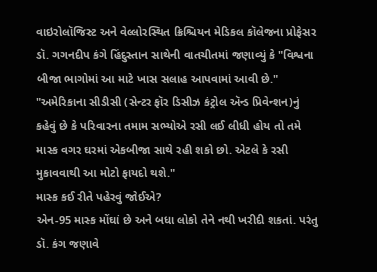વાઇરોલૉજિસ્ટ અને વેલ્લોરસ્થિત ક્રિશ્ચિયન મેડિકલ કૉલેજના પ્રોફેસર ડૉ. ગગનદીપ કંગે હિંદુસ્તાન સાથેની વાતચીતમાં જણાવ્યું કે "વિશ્વના બીજા ભાગોમાં આ માટે ખાસ સલાહ આપવામાં આવી છે."
"અમેરિકાના સીડીસી (સેન્ટર ફૉર ડિસીઝ કંટ્રોલ ઍન્ડ પ્રિવેન્શન)નું કહેવું છે કે પરિવારના તમામ સભ્યોએ રસી લઈ લીધી હોય તો તમે માસ્ક વગર ઘરમાં એકબીજા સાથે રહી શકો છો. એટલે કે રસી મુકાવવાથી આ મોટો ફાયદો થશે."
માસ્ક કઈ રીતે પહેરવું જોઈએ?
એન-95 માસ્ક મોંઘાં છે અને બધા લોકો તેને નથી ખરીદી શકતાં. પરંતુ ડૉ. કંગ જણાવે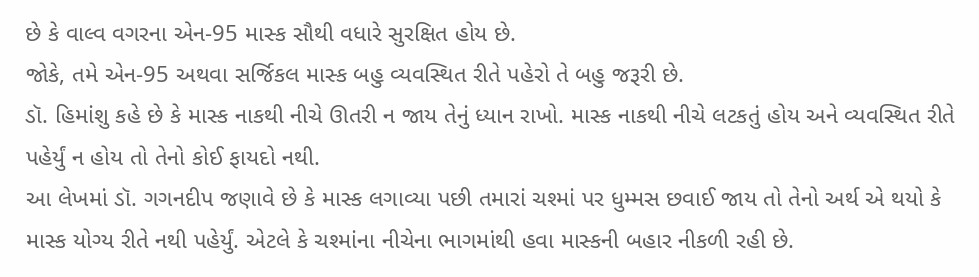છે કે વાલ્વ વગરના એન-95 માસ્ક સૌથી વધારે સુરક્ષિત હોય છે.
જોકે, તમે એન-95 અથવા સર્જિકલ માસ્ક બહુ વ્યવસ્થિત રીતે પહેરો તે બહુ જરૂરી છે.
ડૉ. હિમાંશુ કહે છે કે માસ્ક નાકથી નીચે ઊતરી ન જાય તેનું ધ્યાન રાખો. માસ્ક નાકથી નીચે લટકતું હોય અને વ્યવસ્થિત રીતે પહેર્યું ન હોય તો તેનો કોઈ ફાયદો નથી.
આ લેખમાં ડૉ. ગગનદીપ જણાવે છે કે માસ્ક લગાવ્યા પછી તમારાં ચશ્માં પર ધુમ્મસ છવાઈ જાય તો તેનો અર્થ એ થયો કે માસ્ક યોગ્ય રીતે નથી પહેર્યું. એટલે કે ચશ્માંના નીચેના ભાગમાંથી હવા માસ્કની બહાર નીકળી રહી છે.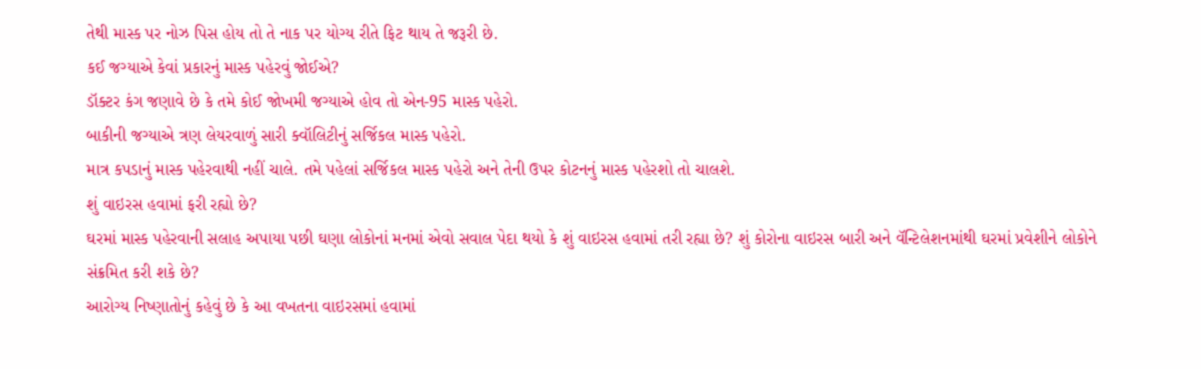તેથી માસ્ક પર નોઝ પિસ હોય તો તે નાક પર યોગ્ય રીતે ફિટ થાય તે જરૂરી છે.
કઈ જગ્યાએ કેવાં પ્રકારનું માસ્ક પહેરવું જોઈએ?
ડૉક્ટર કંગ જણાવે છે કે તમે કોઈ જોખમી જગ્યાએ હોવ તો એન-95 માસ્ક પહેરો.
બાકીની જગ્યાએ ત્રણ લેયરવાળું સારી ક્વૉલિટીનું સર્જિકલ માસ્ક પહેરો.
માત્ર કપડાનું માસ્ક પહેરવાથી નહીં ચાલે. તમે પહેલાં સર્જિકલ માસ્ક પહેરો અને તેની ઉપર કોટનનું માસ્ક પહેરશો તો ચાલશે.
શું વાઇરસ હવામાં ફરી રહ્યો છે?
ઘરમાં માસ્ક પહેરવાની સલાહ અપાયા પછી ઘણા લોકોનાં મનમાં એવો સવાલ પેદા થયો કે શું વાઇરસ હવામાં તરી રહ્યા છે? શું કોરોના વાઇરસ બારી અને વૅન્ટિલેશનમાંથી ઘરમાં પ્રવેશીને લોકોને સંક્રમિત કરી શકે છે?
આરોગ્ય નિષ્ણાતોનું કહેવું છે કે આ વખતના વાઇરસમાં હવામાં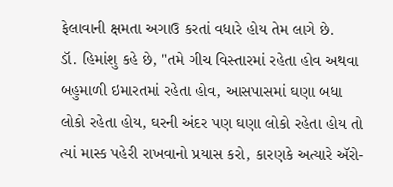ફેલાવાની ક્ષમતા અગાઉ કરતાં વધારે હોય તેમ લાગે છે.
ડૉ. હિમાંશુ કહે છે, "તમે ગીચ વિસ્તારમાં રહેતા હોવ અથવા બહુમાળી ઇમારતમાં રહેતા હોવ, આસપાસમાં ઘણા બધા લોકો રહેતા હોય, ઘરની અંદર પણ ઘણા લોકો રહેતા હોય તો ત્યાં માસ્ક પહેરી રાખવાનો પ્રયાસ કરો, કારણકે અત્યારે ઍરો-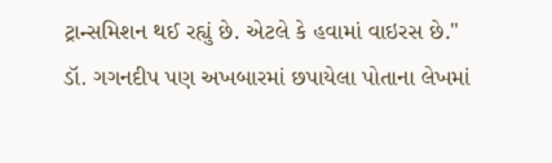ટ્રાન્સમિશન થઈ રહ્યું છે. એટલે કે હવામાં વાઇરસ છે."
ડૉ. ગગનદીપ પણ અખબારમાં છપાયેલા પોતાના લેખમાં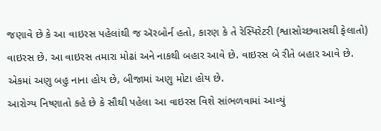જણાવે છે કે આ વાઇરસ પહેલાંથી જ ઍરબોર્ન હતો, કારણ કે તે રેસ્પિરેટરી (શ્વાસોચ્છવાસથી ફેલાતો) વાઇરસ છે. આ વાઇરસ તમારા મોઢાં અને નાકથી બહાર આવે છે. વાઇરસ બે રીતે બહાર આવે છે. એકમાં અણુ બહુ નાના હોય છે, બીજામાં અણુ મોટા હોય છે.
આરોગ્ય નિષ્ણાતો કહે છે કે સૌથી પહેલા આ વાઇરસ વિશે સાંભળવામાં આવ્યું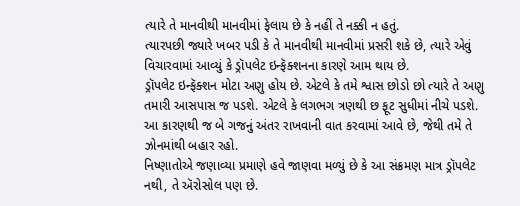ત્યારે તે માનવીથી માનવીમાં ફેલાય છે કે નહીં તે નક્કી ન હતું.
ત્યારપછી જ્યારે ખબર પડી કે તે માનવીથી માનવીમાં પ્રસરી શકે છે, ત્યારે એવું વિચારવામાં આવ્યું કે ડ્રૉપલેટ ઇન્ફૅક્શનના કારણે આમ થાય છે.
ડ્રૉપલેટ ઇન્ફૅક્શન મોટા અણુ હોય છે. એટલે કે તમે શ્વાસ છોડો છો ત્યારે તે અણુ તમારી આસપાસ જ પડશે. એટલે કે લગભગ ત્રણથી છ ફૂટ સુધીમાં નીચે પડશે. આ કારણથી જ બે ગજનું અંતર રાખવાની વાત કરવામાં આવે છે, જેથી તમે તે ઝોનમાંથી બહાર રહો.
નિષ્ણાતોએ જણાવ્યા પ્રમાણે હવે જાણવા મળ્યું છે કે આ સંક્રમણ માત્ર ડ્રૉપલેટ નથી, તે ઍરોસોલ પણ છે.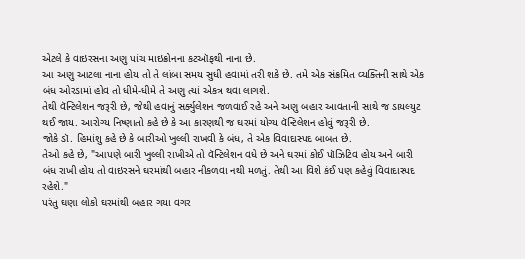એટલે કે વાઇરસના અણુ પાંચ માઇક્રોનના કટઑફથી નાના છે.
આ અણુ આટલા નાના હોય તો તે લાંબા સમય સુધી હવામાં તરી શકે છે. તમે એક સંક્રમિત વ્યક્તિની સાથે એક બંધ ઓરડામાં હોવ તો ધીમે-ધીમે તે અણુ ત્યાં એકત્ર થવા લાગશે.
તેથી વૅન્ટિલેશન જરૂરી છે, જેથી હવાનું સર્ક્યુલેશન જળવાઈ રહે અને અણુ બહાર આવતાની સાથે જ ડાયલ્યુટ થઈ જાય. આરોગ્ય નિષ્ણાતો કહે છે કે આ કારણથી જ ઘરમાં યોગ્ય વૅન્ટિલેશન હોવું જરૂરી છે.
જોકે ડૉ. હિમાંશુ કહે છે કે બારીઓ ખુલ્લી રાખવી કે બંધ, તે એક વિવાદાસ્પદ બાબત છે.
તેઓ કહે છે, "આપણે બારી ખુલ્લી રાખીએ તો વૅન્ટિલેશન વધે છે અને ઘરમાં કોઈ પૉઝિટિવ હોય અને બારી બંધ રાખી હોય તો વાઇરસને ઘરમાંથી બહાર નીકળવા નથી મળતું. તેથી આ વિશે કંઈ પણ કહેવું વિવાદાસ્પદ રહેશે."
પરંતુ ઘણા લોકો ઘરમાંથી બહાર ગયા વગર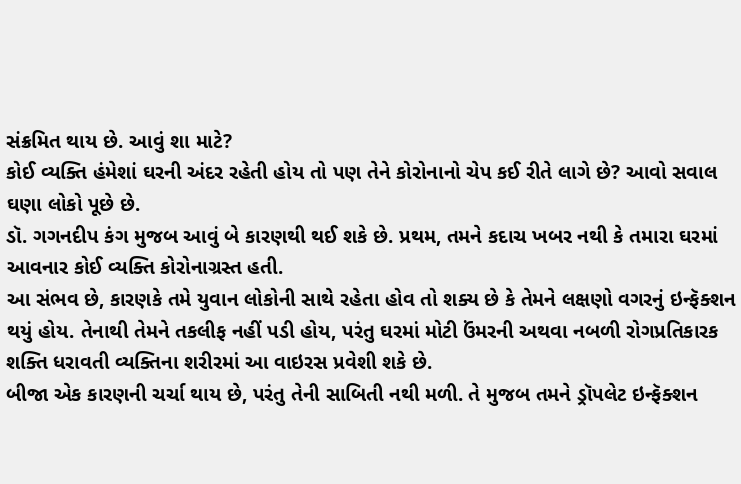સંક્રમિત થાય છે. આવું શા માટે?
કોઈ વ્યક્તિ હંમેશાં ઘરની અંદર રહેતી હોય તો પણ તેને કોરોનાનો ચેપ કઈ રીતે લાગે છે? આવો સવાલ ઘણા લોકો પૂછે છે.
ડૉ. ગગનદીપ કંગ મુજબ આવું બે કારણથી થઈ શકે છે. પ્રથમ, તમને કદાચ ખબર નથી કે તમારા ઘરમાં આવનાર કોઈ વ્યક્તિ કોરોનાગ્રસ્ત હતી.
આ સંભવ છે, કારણકે તમે યુવાન લોકોની સાથે રહેતા હોવ તો શક્ય છે કે તેમને લક્ષણો વગરનું ઇન્ફૅક્શન થયું હોય. તેનાથી તેમને તકલીફ નહીં પડી હોય, પરંતુ ઘરમાં મોટી ઉંમરની અથવા નબળી રોગપ્રતિકારક શક્તિ ધરાવતી વ્યક્તિના શરીરમાં આ વાઇરસ પ્રવેશી શકે છે.
બીજા એક કારણની ચર્ચા થાય છે, પરંતુ તેની સાબિતી નથી મળી. તે મુજબ તમને ડ્રૉપલેટ ઇન્ફૅક્શન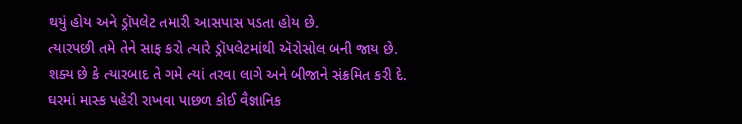થયું હોય અને ડ્રૉપલેટ તમારી આસપાસ પડતા હોય છે.
ત્યારપછી તમે તેને સાફ કરો ત્યારે ડ્રૉપલેટમાંથી ઍરોસોલ બની જાય છે. શક્ય છે કે ત્યારબાદ તે ગમે ત્યાં તરવા લાગે અને બીજાને સંક્રમિત કરી દે.
ઘરમાં માસ્ક પહેરી રાખવા પાછળ કોઈ વૈજ્ઞાનિક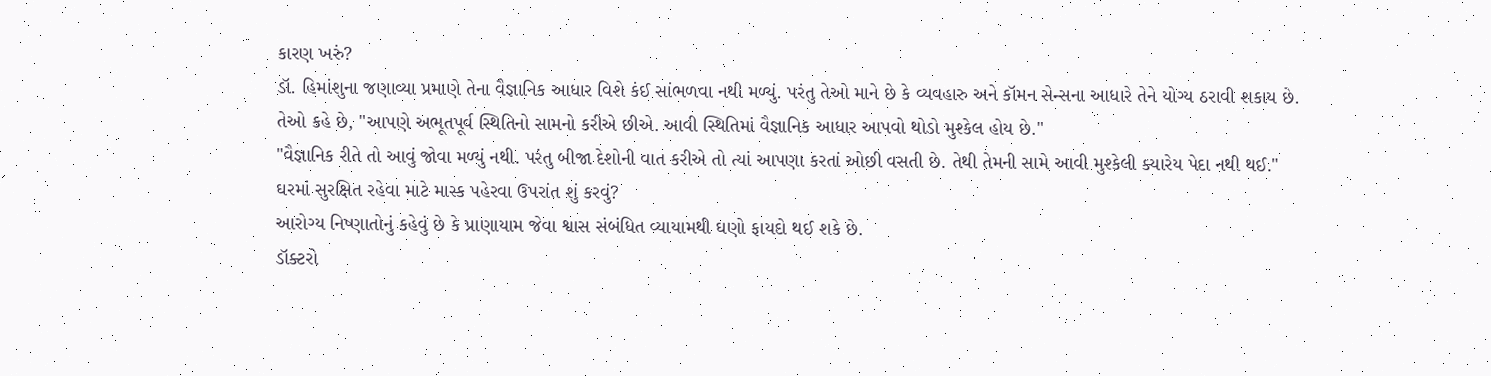કારણ ખરું?
ડૉ. હિમાંશુના જણાવ્યા પ્રમાણે તેના વૈજ્ઞાનિક આધાર વિશે કંઈ સાંભળવા નથી મળ્યું. પરંતુ તેઓ માને છે કે વ્યવહારુ અને કૉમન સેન્સના આધારે તેને યોગ્ય ઠરાવી શકાય છે.
તેઓ કહે છે, "આપણે અભૂતપૂર્વ સ્થિતિનો સામનો કરીએ છીએ. આવી સ્થિતિમાં વૈજ્ઞાનિક આધાર આપવો થોડો મુશ્કેલ હોય છે."
"વૈજ્ઞાનિક રીતે તો આવું જોવા મળ્યું નથી. પરંતુ બીજા દેશોની વાત કરીએ તો ત્યાં આપણા કરતાં ઓછી વસતી છે. તેથી તેમની સામે આવી મુશ્કેલી ક્યારેય પેદા નથી થઈ."
ઘરમાં સુરક્ષિત રહેવા માટે માસ્ક પહેરવા ઉપરાંત શું કરવું?
આરોગ્ય નિષ્ણાતોનું કહેવું છે કે પ્રાણાયામ જેવા શ્વાસ સંબંધિત વ્યાયામથી ઘણો ફાયદો થઈ શકે છે.
ડૉક્ટરો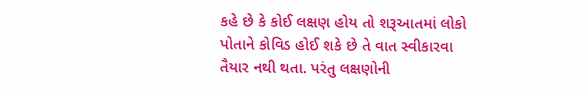કહે છે કે કોઈ લક્ષણ હોય તો શરૂઆતમાં લોકો પોતાને કોવિડ હોઈ શકે છે તે વાત સ્વીકારવા તૈયાર નથી થતા. પરંતુ લક્ષણોની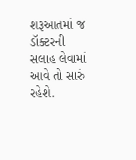શરૂઆતમાં જ ડૉક્ટરની સલાહ લેવામાં આવે તો સારું રહેશે.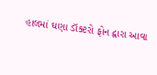હાલમાં ઘણા ડૉક્ટરો ફોન દ્વારા આવા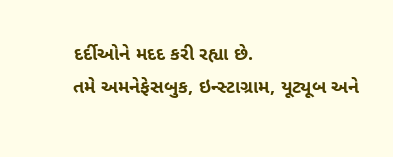દર્દીઓને મદદ કરી રહ્યા છે.
તમે અમનેફેસબુક, ઇન્સ્ટાગ્રામ, યૂટ્યૂબ અને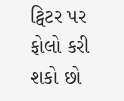ટ્વિટર પર ફોલો કરી શકો છો